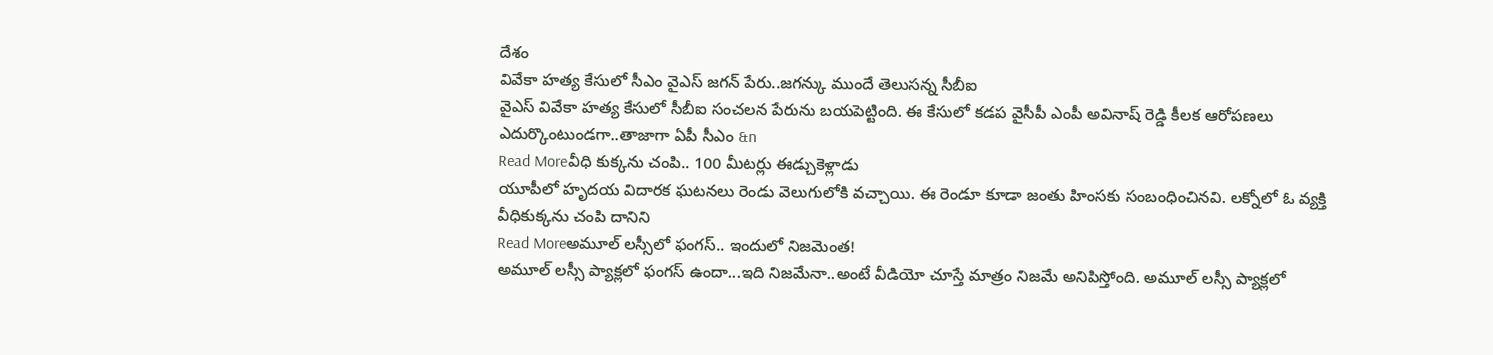దేశం
వివేకా హత్య కేసులో సీఎం వైఎస్ జగన్ పేరు..జగన్కు ముందే తెలుసన్న సీబీఐ
వైఎస్ వివేకా హత్య కేసులో సీబీఐ సంచలన పేరును బయపెట్టింది. ఈ కేసులో కడప వైసీపీ ఎంపీ అవినాష్ రెడ్డి కీలక ఆరోపణలు ఎదుర్కొంటుండగా..తాజాగా ఏపీ సీఎం &n
Read Moreవీధి కుక్కను చంపి.. 100 మీటర్లు ఈడ్చుకెళ్లాడు
యూపీలో హృదయ విదారక ఘటనలు రెండు వెలుగులోకి వచ్చాయి. ఈ రెండూ కూడా జంతు హింసకు సంబంధించినవి. లక్నోలో ఓ వ్యక్తి వీధికుక్కను చంపి దానిని
Read Moreఅమూల్ లస్సీలో ఫంగస్.. ఇందులో నిజమెంత!
అమూల్ లస్సీ ప్యాక్లలో ఫంగస్ ఉందా...ఇది నిజమేనా..అంటే వీడియో చూస్తే మాత్రం నిజమే అనిపిస్తోంది. అమూల్ లస్సీ ప్యాక్లలో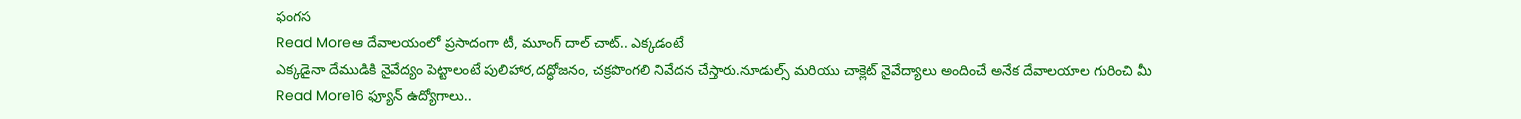ఫంగస
Read Moreఆ దేవాలయంలో ప్రసాదంగా టీ, మూంగ్ దాల్ చాట్.. ఎక్కడంటే
ఎక్కడైనా దేముడికి నైవేద్యం పెట్టాలంటే పులిహార,దద్ధోజనం, చక్రపొంగలి నివేదన చేస్తారు.నూడుల్స్ మరియు చాక్లెట్ నైవేద్యాలు అందించే అనేక దేవాలయాల గురించి మీ
Read More16 ఫ్యూన్ ఉద్యోగాలు..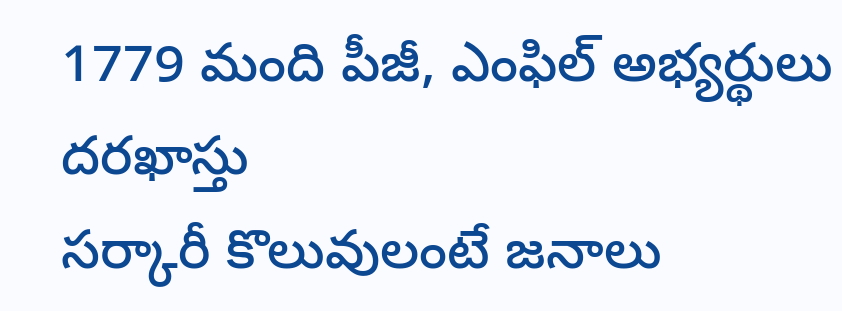1779 మంది పీజీ, ఎంఫిల్ అభ్యర్థులు దరఖాస్తు
సర్కారీ కొలువులంటే జనాలు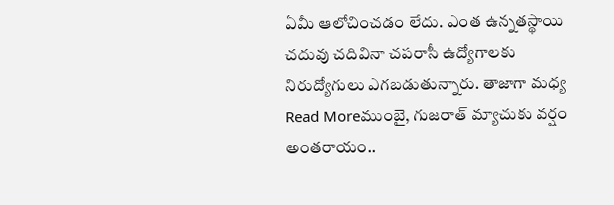ఏమీ ఆలోచించడం లేదు. ఎంత ఉన్నతస్థాయి చదువు చదివినా చపరాసీ ఉద్యోగాలకు నిరుద్యోగులు ఎగబడుతున్నారు. తాజాగా మధ్య
Read Moreముంబై, గుజరాత్ మ్యాచుకు వర్షం అంతరాయం..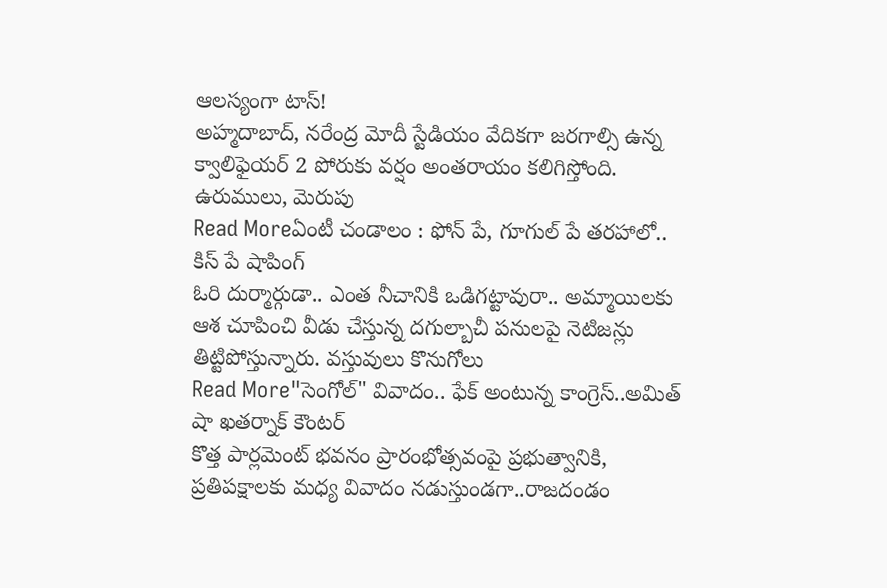ఆలస్యంగా టాస్!
అహ్మదాబాద్, నరేంద్ర మోదీ స్టేడియం వేదికగా జరగాల్సి ఉన్న క్వాలిఫైయర్ 2 పోరుకు వర్షం అంతరాయం కలిగిస్తోంది. ఉరుములు, మెరుపు
Read Moreఏంటీ చండాలం : ఫోన్ పే, గూగుల్ పే తరహాలో.. కిస్ పే షాపింగ్
ఓరి దుర్మార్గుడా.. ఎంత నీచానికి ఒడిగట్టావురా.. అమ్మాయిలకు ఆశ చూపించి వీడు చేస్తున్న దగుల్బాచీ పనులపై నెటిజన్లు తిట్టిపోస్తున్నారు. వస్తువులు కొనుగోలు
Read More"సెంగోల్" వివాదం.. ఫేక్ అంటున్న కాంగ్రెస్..అమిత్ షా ఖతర్నాక్ కౌంటర్
కొత్త పార్లమెంట్ భవనం ప్రారంభోత్సవంపై ప్రభుత్వానికి, ప్రతిపక్షాలకు మధ్య వివాదం నడుస్తుండగా..రాజదండం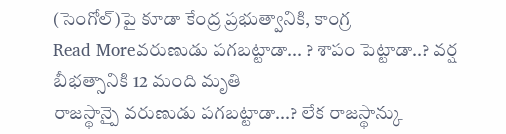(సెంగోల్)పై కూడా కేంద్ర ప్రభుత్వానికి, కాంగ్ర
Read Moreవరుణుడు పగబట్టాడా... ? శాపం పెట్టాడా..? వర్ష బీభత్సానికి 12 మంది మృతి
రాజస్థాన్పై వరుణుడు పగబట్టాడా...? లేక రాజస్థాన్కు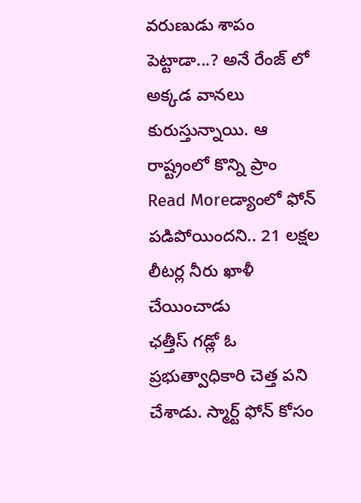వరుణుడు శాపం పెట్టాడా...? అనే రేంజ్ లో అక్కడ వానలు కురుస్తున్నాయి. ఆ రాష్ట్రంలో కొన్ని ప్రాం
Read Moreడ్యాంలో ఫోన్ పడిపోయిందని.. 21 లక్షల లీటర్ల నీరు ఖాళీ చేయించాడు
ఛత్తీస్ గడ్లో ఓ ప్రభుత్వాధికారి చెత్త పని చేశాడు. స్మార్ట్ ఫోన్ కోసం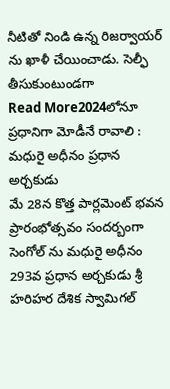నీటితో నిండి ఉన్న రిజర్వాయర్ ను ఖాళీ చేయించాడు. సెల్ఫీ తీసుకుంటుండగా
Read More2024లోనూ ప్రధానిగా మోడీనే రావాలి : మధురై అధీనం ప్రధాన అర్చకుడు
మే 28న కొత్త పార్లమెంట్ భవన ప్రారంభోత్సవం సందర్బంగా సెంగోల్ ను మధురై అధీనం 293వ ప్రధాన అర్చకుడు శ్రీ హరిహర దేశిక స్వామిగల్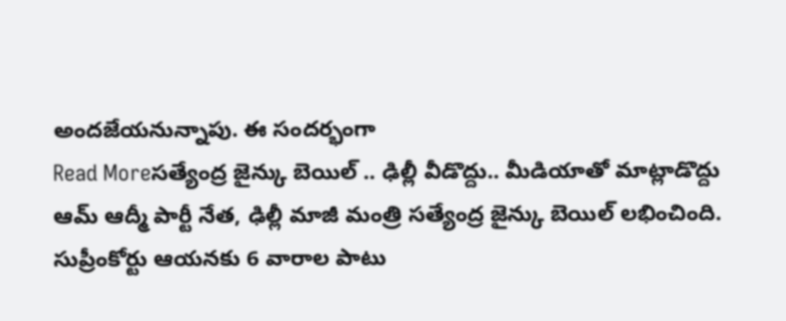అందజేయనున్నాపు. ఈ సందర్భంగా
Read Moreసత్యేంద్ర జైన్కు బెయిల్ .. ఢిల్లీ వీడొద్దు.. మీడియాతో మాట్లాడొద్దు
ఆమ్ ఆద్మీ పార్టీ నేత, ఢిల్లీ మాజీ మంత్రి సత్యేంద్ర జైన్కు బెయిల్ లభించింది. సుప్రీంకోర్టు ఆయనకు 6 వారాల పాటు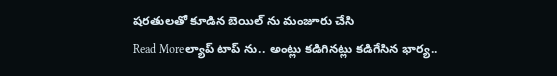షరతులతో కూడిన బెయిల్ ను మంజూరు చేసి
Read Moreల్యాప్ టాప్ ను.. అంట్లు కడిగినట్లు కడిగేసిన భార్య..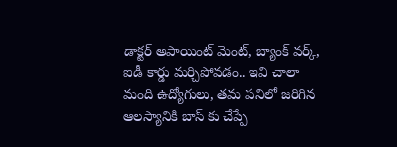డాక్టర్ అపాయింట్ మెంట్, బ్యాంక్ వర్క్, ఐడీ కార్డు మర్చిపోవడం.. ఇవి చాలా మంది ఉద్యోగులు, తమ పనిలో జరిగిన ఆలస్యానికి బాస్ కు చేప్పే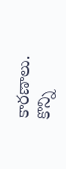కారణాలు. కొన్ని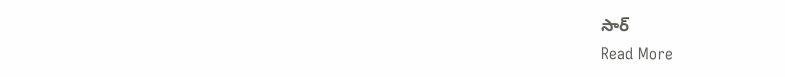సార్
Read More